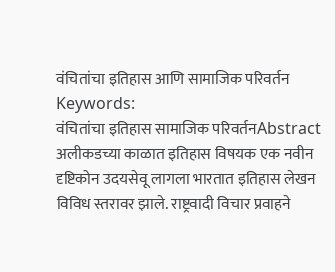वंचितांचा इतिहास आणि सामाजिक परिवर्तन
Keywords:
वंचितांचा इतिहास सामाजिक परिवर्तनAbstract
अलीकडच्या काळात इतिहास विषयक एक नवीन दृष्टिकोन उदयसेवू लागला भारतात इतिहास लेखन विविध स्तरावर झाले. राष्ट्रवादी विचार प्रवाहने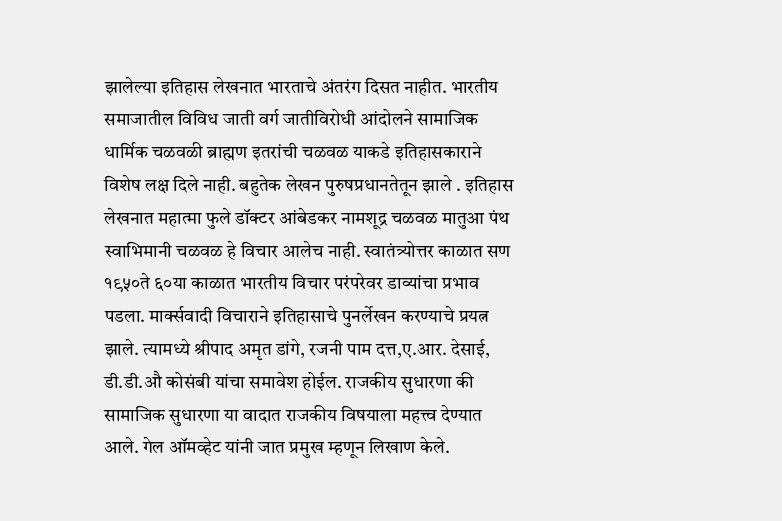झालेल्या इतिहास लेखनात भारताचे अंतरंग दिसत नाहीत. भारतीय समाजातील विविध जाती वर्ग जातीविरोधी आंदोलने सामाजिक धार्मिक चळवळी ब्राह्मण इतरांची चळवळ याकडे इतिहासकाराने विशेष लक्ष दिले नाही. बहुतेक लेखन पुरुषप्रधानतेतून झाले . इतिहास लेखनात महात्मा फुले डॉक्टर आंबेडकर नामशूद्र चळवळ मातुआ पंथ स्वाभिमानी चळवळ हे विचार आलेच नाही. स्वातंत्र्योत्तर काळात सण १९५०ते ६०या काळात भारतीय विचार परंपरेवर डाव्यांचा प्रभाव पडला. मार्क्सवादी विचाराने इतिहासाचे पुनर्लेखन करण्याचे प्रयत्न झाले. त्यामध्ये श्रीपाद अमृत डांगे, रजनी पाम दत्त,ए.आर. देसाई, डी.डी.औ कोसंबी यांचा समावेश होईल. राजकीय सुधारणा की सामाजिक सुधारणा या वादात राजकीय विषयाला महत्त्व देण्यात आले. गेल ऑमव्हेट यांनी जात प्रमुख म्हणून लिखाण केले.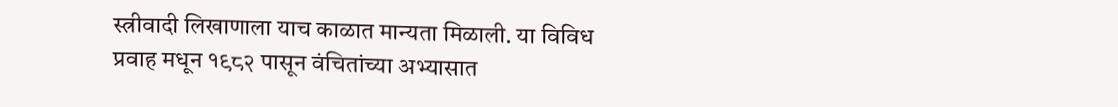स्त्रीवादी लिखाणाला याच काळात मान्यता मिळाली. या विविध प्रवाह मधून १९८२ पासून वंचितांच्या अभ्यासात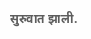सुरुवात झाली.